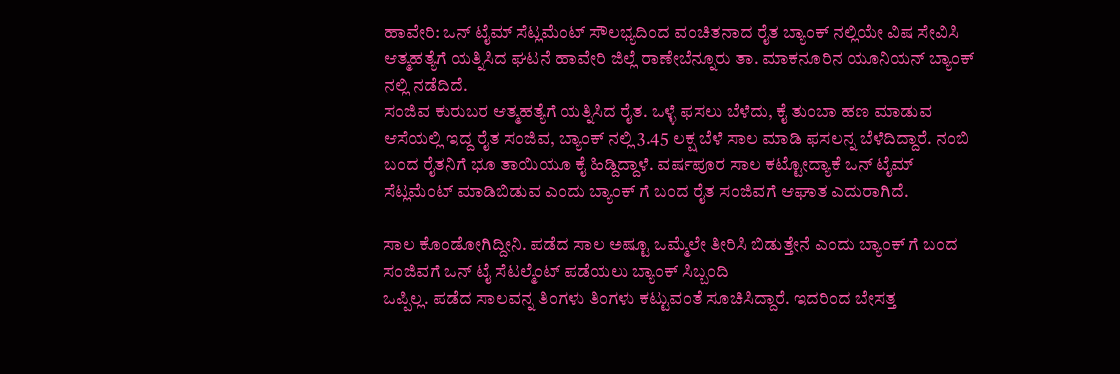ಹಾವೇರಿ: ಒನ್ ಟೈಮ್ ಸೆಟ್ಲಮೆಂಟ್ ಸೌಲಭ್ಯದಿಂದ ವಂಚಿತನಾದ ರೈತ ಬ್ಯಾಂಕ್ ನಲ್ಲಿಯೇ ವಿಷ ಸೇವಿಸಿ ಆತ್ಮಹತ್ಯೆಗೆ ಯತ್ನಿಸಿದ ಘಟನೆ ಹಾವೇರಿ ಜಿಲ್ಲೆ ರಾಣೇಬೆನ್ನೂರು ತಾ. ಮಾಕನೂರಿನ ಯೂನಿಯನ್ ಬ್ಯಾಂಕ್ ನಲ್ಲಿ ನಡೆದಿದೆ.
ಸಂಜಿವ ಕುರುಬರ ಆತ್ಮಹತ್ಯೆಗೆ ಯತ್ನಿಸಿದ ರೈತ. ಒಳ್ಳೆ ಫಸಲು ಬೆಳೆದು, ಕೈ ತುಂಬಾ ಹಣ ಮಾಡುವ ಆಸೆಯಲ್ಲಿ ಇದ್ದ ರೈತ ಸಂಜಿವ, ಬ್ಯಾಂಕ್ ನಲ್ಲಿ 3.45 ಲಕ್ಷ ಬೆಳೆ ಸಾಲ ಮಾಡಿ ಫಸಲನ್ನ ಬೆಳೆದಿದ್ದಾರೆ. ನಂಬಿ ಬಂದ ರೈತನಿಗೆ ಭೂ ತಾಯಿಯೂ ಕೈ ಹಿಡ್ದಿದ್ದಾಳೆ. ವರ್ಷಪೂರ ಸಾಲ ಕಟ್ಟೋದ್ಯಾಕೆ ಒನ್ ಟೈಮ್ ಸೆಟ್ಲಮೆಂಟ್ ಮಾಡಿಬಿಡುವ ಎಂದು ಬ್ಯಾಂಕ್ ಗೆ ಬಂದ ರೈತ ಸಂಜಿವಗೆ ಆಘಾತ ಎದುರಾಗಿದೆ.

ಸಾಲ ಕೊಂಡೋಗಿದ್ದೀನಿ. ಪಡೆದ ಸಾಲ ಅಷ್ಟೂ ಒಮ್ಮೆಲೇ ತೀರಿಸಿ ಬಿಡುತ್ತೇನೆ ಎಂದು ಬ್ಯಾಂಕ್ ಗೆ ಬಂದ ಸಂಜಿವಗೆ ಒನ್ ಟೈ ಸೆಟಲ್ಮೆಂಟ್ ಪಡೆಯಲು ಬ್ಯಾಂಕ್ ಸಿಬ್ಬಂದಿ
ಒಪ್ಪಿಲ್ಲ. ಪಡೆದ ಸಾಲವನ್ನ ತಿಂಗಳು ತಿಂಗಳು ಕಟ್ಟುವಂತೆ ಸೂಚಿಸಿದ್ದಾರೆ. ಇದರಿಂದ ಬೇಸತ್ತ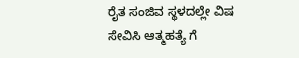ರೈತ ಸಂಜಿವ ಸ್ಥಳದಲ್ಲೇ ವಿಷ ಸೇವಿಸಿ ಆತ್ಮಹತ್ಯೆ ಗೆ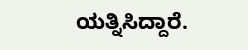ಯತ್ನಿಸಿದ್ದಾರೆ.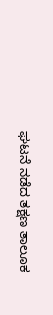ಘಟನೆ ನಡೆದ ತಕ್ಷಣ ತಾಲೂಕ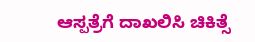ಆಸ್ಪತ್ರೆಗೆ ದಾಖಲಿಸಿ ಚಿಕಿತ್ಸೆ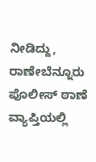ನೀಡಿದ್ದು, ರಾಣೇಬೆನ್ನೂರು ಪೊಲೀಸ್ ಠಾಣೆ ವ್ಯಾಪ್ತಿಯಲ್ಲಿ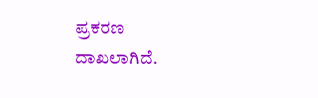ಪ್ರಕರಣ ದಾಖಲಾಗಿದೆ.